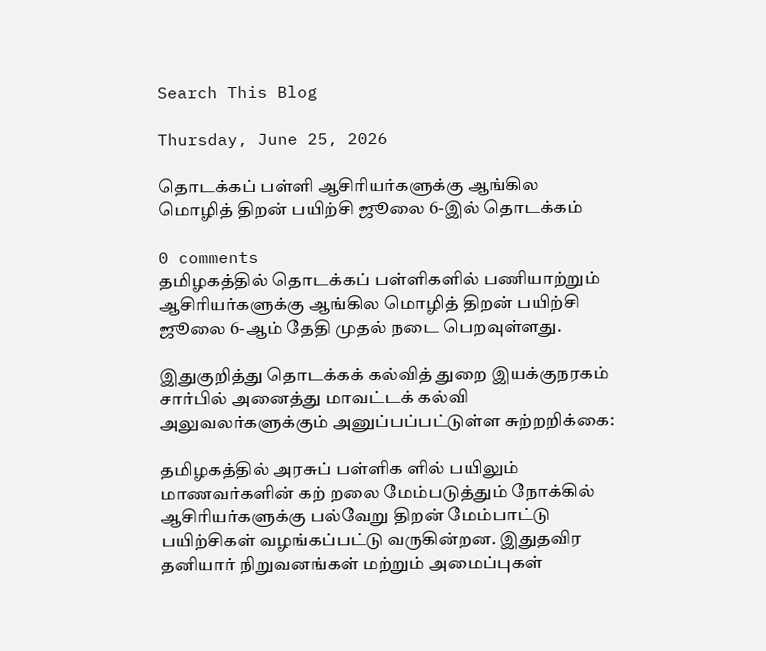Search This Blog

Thursday, June 25, 2026

தொடக்கப் பள்ளி ஆசிரியர்களுக்கு ஆங்கில மொழித் திறன் பயிற்சி ஜூலை 6-இல் தொடக்கம்

0 comments
தமிழகத்தில் தொடக்கப் பள்ளிகளில் பணியாற்றும் ஆசிரியர்களுக்கு ஆங்கில மொழித் திறன் பயிற்சி ஜூலை 6-ஆம் தேதி முதல் நடை பெறவுள்ளது.

இதுகுறித்து தொடக்கக் கல்வித் துறை இயக்குநரகம் சார்பில் அனைத்து மாவட்டக் கல்வி அலுவலர்களுக்கும் அனுப்பப்பட்டுள்ள சுற்றறிக்கை:

தமிழகத்தில் அரசுப் பள்ளிக ளில் பயிலும் மாணவர்களின் கற் றலை மேம்படுத்தும் நோக்கில் ஆசிரியர்களுக்கு பல்வேறு திறன் மேம்பாட்டு பயிற்சிகள் வழங்கப்பட்டு வருகின்றன. இதுதவிர தனியார் நிறுவனங்கள் மற்றும் அமைப்புகள்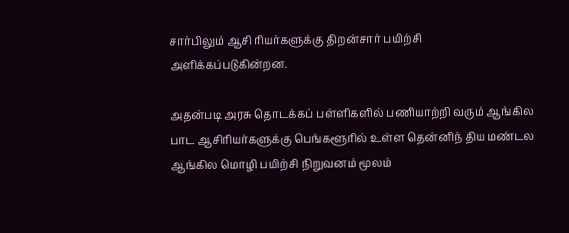சார்பிலும் ஆசி ரியர்களுக்கு திறன்சார் பயிற்சி அளிக்கப்படுகின்றன.

அதன்படி அரசு தொடக்கப் பள்ளிகளில் பணியாற்றி வரும் ஆங்கில பாட ஆசிரியர்களுக்கு பெங்களூரில் உள்ள தென்னிந் திய மண்டல ஆங்கில மொழி பயிற்சி நிறுவனம் மூலம்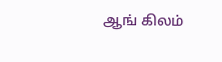ஆங் கிலம்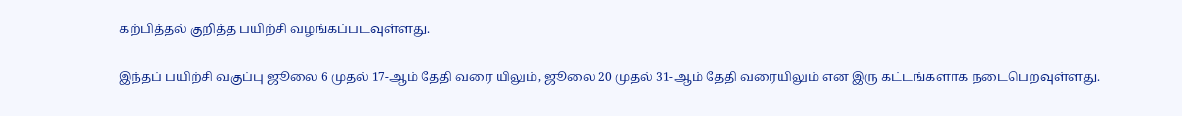கற்பித்தல் குறித்த பயிற்சி வழங்கப்படவுள்ளது.

இந்தப் பயிற்சி வகுப்பு ஜூலை 6 முதல் 17-ஆம் தேதி வரை யிலும், ஜூலை 20 முதல் 31-ஆம் தேதி வரையிலும் என இரு கட்டங்களாக நடைபெறவுள்ளது.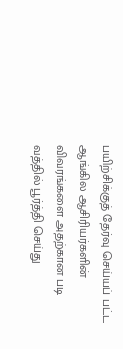பயிற்சிக்குத் தேர்வு செய்யப் பட்ட ஆங்கில ஆசிரியர்களின் விவரங்களை அதற்கான படி வத்தில் பூர்த்தி செய்து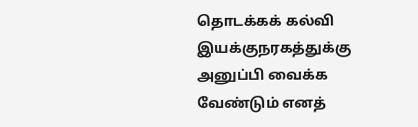தொடக்கக் கல்வி இயக்குநரகத்துக்கு அனுப்பி வைக்க வேண்டும் எனத்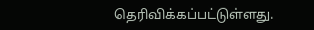தெரிவிக்கப்பட்டுள்ளது.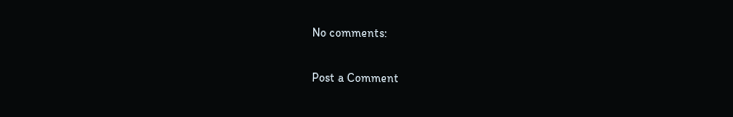No comments:

Post a Comment